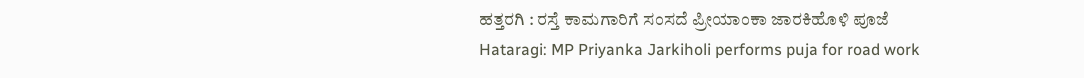ಹತ್ತರಗಿ : ರಸ್ತೆ ಕಾಮಗಾರಿಗೆ ಸಂಸದೆ ಪ್ರೀಯಾಂಕಾ ಜಾರಕಿಹೊಳಿ ಪೂಜೆ
Hataragi: MP Priyanka Jarkiholi performs puja for road work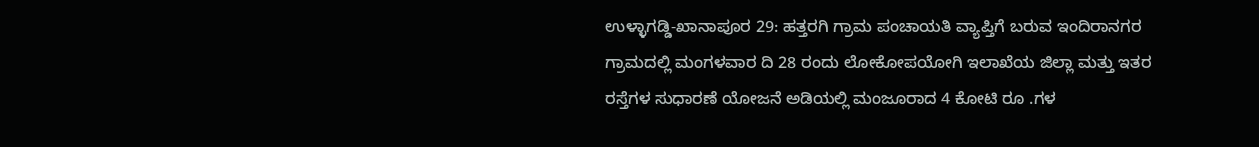ಉಳ್ಳಾಗಡ್ಡಿ-ಖಾನಾಪೂರ 29: ಹತ್ತರಗಿ ಗ್ರಾಮ ಪಂಚಾಯತಿ ವ್ಯಾಪ್ತಿಗೆ ಬರುವ ಇಂದಿರಾನಗರ ಗ್ರಾಮದಲ್ಲಿ ಮಂಗಳವಾರ ದಿ 28 ರಂದು ಲೋಕೋಪಯೋಗಿ ಇಲಾಖೆಯ ಜಿಲ್ಲಾ ಮತ್ತು ಇತರ ರಸ್ತೆಗಳ ಸುಧಾರಣೆ ಯೋಜನೆ ಅಡಿಯಲ್ಲಿ ಮಂಜೂರಾದ 4 ಕೋಟಿ ರೂ .ಗಳ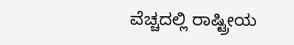ವೆಚ್ಚದಲ್ಲಿ ರಾಷ್ಟ್ರೀಯ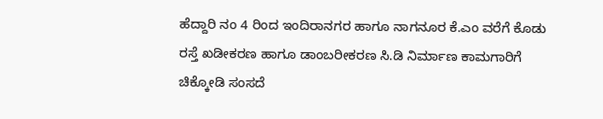ಹೆದ್ದಾರಿ ನಂ 4 ರಿಂದ ಇಂದಿರಾನಗರ ಹಾಗೂ ನಾಗನೂರ ಕೆ.ಎಂ ವರೆಗೆ ಕೊಡು ರಸ್ತೆ ಖಡೀಕರಣ ಹಾಗೂ ಡಾಂಬರೀಕರಣ ಸಿ.ಡಿ ನಿರ್ಮಾಣ ಕಾಮಗಾರಿಗೆ ಚಿಕ್ಕೋಡಿ ಸಂಸದೆ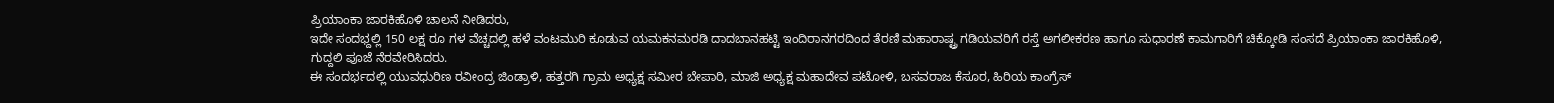ಪ್ರಿಯಾಂಕಾ ಜಾರಕಿಹೊಳಿ ಚಾಲನೆ ನೀಡಿದರು,
ಇದೇ ಸಂದಭ್ದಲ್ಲಿ 150 ಲಕ್ಷ ರೂ ಗಳ ವೆಚ್ಚದಲ್ಲಿ ಹಳೆ ವಂಟಮುರಿ ಕೂಡುವ ಯಮಕನಮರಡಿ ದಾದಬಾನಹಟ್ಟಿ ಇಂದಿರಾನಗರದಿಂದ ತೆರಣಿ ಮಹಾರಾಷ್ಟ್ರ ಗಡಿಯವರಿಗೆ ರಸ್ತೆ ಅಗಲೀಕರಣ ಹಾಗೂ ಸುಧಾರಣೆ ಕಾಮಗಾರಿಗೆ ಚಿಕ್ಕೋಡಿ ಸಂಸದೆ ಪ್ರಿಯಾಂಕಾ ಜಾರಕಿಹೊಳಿ, ಗುದ್ದಲಿ ಪೂಜೆ ನೆರವೇರಿಸಿದರು.
ಈ ಸಂದರ್ಭದಲ್ಲಿ ಯುವಧುರಿಣ ರವೀಂದ್ರ ಜಿಂಡ್ರಾಳಿ, ಹತ್ತರಗಿ ಗ್ರಾಮ ಅಧ್ಯಕ್ಷ ಸಮೀರ ಬೇಪಾರಿ, ಮಾಜಿ ಅಧ್ಯಕ್ಷ ಮಹಾದೇವ ಪಟೋಳಿ, ಬಸವರಾಜ ಕೆಸೂರ, ಹಿರಿಯ ಕಾಂಗ್ರೆಸ್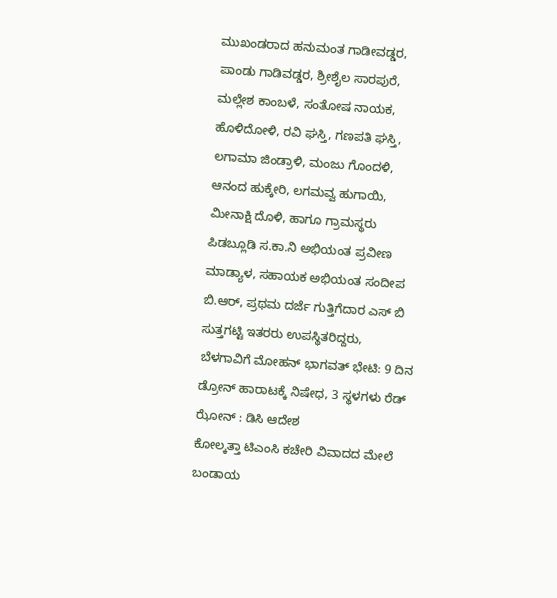ಮುಖಂಡರಾದ ಹನುಮಂತ ಗಾಡೀವಡ್ಡರ, ಪಾಂಡು ಗಾಡಿವಡ್ಡರ, ಶ್ರೀಶೈಲ ಸಾರಪುರೆ, ಮಲ್ಲೇಶ ಕಾಂಬಳೆ, ಸಂತೋಷ ನಾಯಕ, ಹೊಳಿದೋಳಿ, ರವಿ ಘಸ್ತಿ, ಗಣಪತಿ ಘಸ್ತಿ, ಲಗಾಮಾ ಜಿಂಡ್ರಾಳಿ, ಮಂಜು ಗೊಂದಳಿ, ಆನಂದ ಹುಕ್ಕೇರಿ, ಲಗಮವ್ವ ಹುಗಾಯಿ, ಮೀನಾಕ್ಷಿ ದೊಳಿ, ಹಾಗೂ ಗ್ರಾಮಸ್ಥರು ಪಿಡಬ್ಲೂಡಿ ಸ.ಕಾ.ನಿ ಅಭಿಯಂತ ಪ್ರವೀಣ ಮಾಡ್ಯಾಳ, ಸಹಾಯಕ ಅಭಿಯಂತ ಸಂದೀಪ ಬಿ.ಆರ್, ಪ್ರಥಮ ದರ್ಜೆ ಗುತ್ತಿಗೆದಾರ ಎಸ್ ಬಿ ಸುತ್ತಗಟ್ಟಿ ಇತರರು ಉಪಸ್ಥಿತರಿದ್ದರು,
ಬೆಳಗಾವಿಗೆ ಮೋಹನ್ ಭಾಗವತ್ ಭೇಟಿ: 9 ದಿನ ಡ್ರೋನ್ ಹಾರಾಟಕ್ಕೆ ನಿಷೇಧ, 3 ಸ್ಥಳಗಳು ರೆಡ್ ಝೋನ್ : ಡಿಸಿ ಆದೇಶ
ಕೋಲ್ಕತ್ತಾ ಟಿಎಂಸಿ ಕಚೇರಿ ವಿವಾದದ ಮೇಲೆ ಬಂಡಾಯ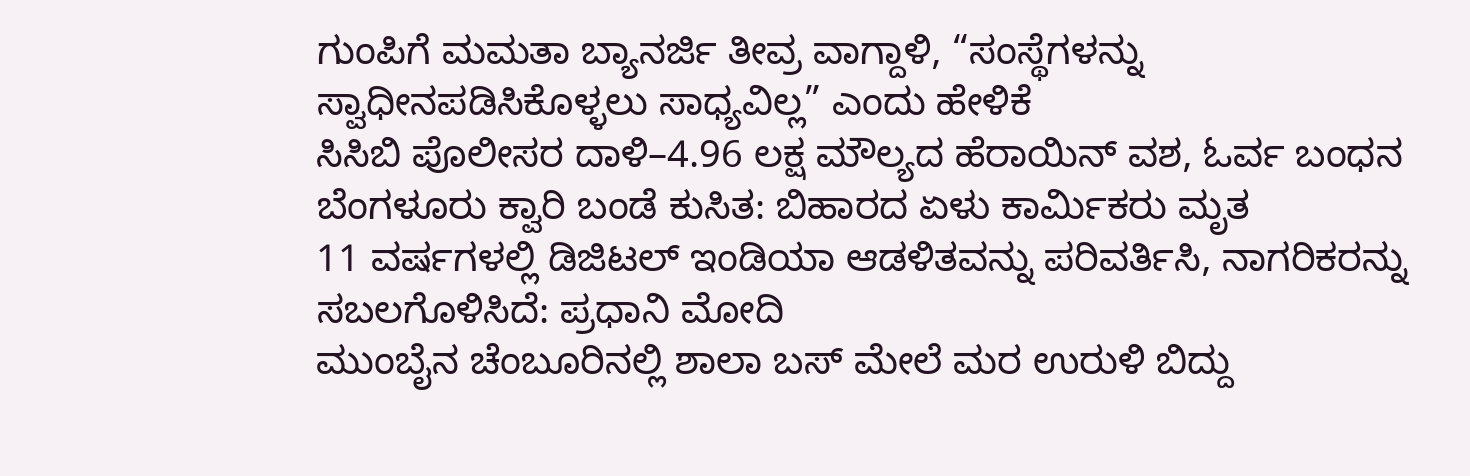ಗುಂಪಿಗೆ ಮಮತಾ ಬ್ಯಾನರ್ಜಿ ತೀವ್ರ ವಾಗ್ದಾಳಿ, “ಸಂಸ್ಥೆಗಳನ್ನು ಸ್ವಾಧೀನಪಡಿಸಿಕೊಳ್ಳಲು ಸಾಧ್ಯವಿಲ್ಲ” ಎಂದು ಹೇಳಿಕೆ
ಸಿಸಿಬಿ ಪೊಲೀಸರ ದಾಳಿ–4.96 ಲಕ್ಷ ಮೌಲ್ಯದ ಹೆರಾಯಿನ್ ವಶ, ಓರ್ವ ಬಂಧನ
ಬೆಂಗಳೂರು ಕ್ವಾರಿ ಬಂಡೆ ಕುಸಿತ: ಬಿಹಾರದ ಏಳು ಕಾರ್ಮಿಕರು ಮೃತ
11 ವರ್ಷಗಳಲ್ಲಿ ಡಿಜಿಟಲ್ ಇಂಡಿಯಾ ಆಡಳಿತವನ್ನು ಪರಿವರ್ತಿಸಿ, ನಾಗರಿಕರನ್ನು ಸಬಲಗೊಳಿಸಿದೆ: ಪ್ರಧಾನಿ ಮೋದಿ
ಮುಂಬೈನ ಚೆಂಬೂರಿನಲ್ಲಿ ಶಾಲಾ ಬಸ್ ಮೇಲೆ ಮರ ಉರುಳಿ ಬಿದ್ದು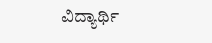ವಿದ್ಯಾರ್ಥಿ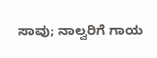ಸಾವು; ನಾಲ್ವರಿಗೆ ಗಾಯ